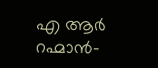എ ആർ റഹ്മാൻ-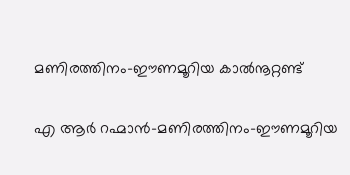മണിരത്തിനം-ഈണമൂറിയ കാൽനൂറ്റണ്ട്

എ ആർ റഹ്മാൻ-മണിരത്തിനം-ഈണമൂറിയ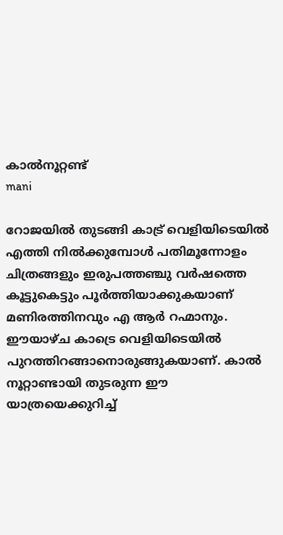കാൽനൂറ്റണ്ട്
mani

റോജയിൽ തുടങ്ങി കാട്ര് വെളിയിടെയിൽ എത്തി നിൽക്കുമ്പോൾ പതിമൂന്നോളം ചിത്രങ്ങളും ഇരുപത്തഞ്ചു വർഷത്തെ കൂട്ടുകെട്ടും പൂർത്തിയാക്കുകയാണ് മണിരത്തിനവും എ ആർ റഹ്മാനും. ഈയാഴ്ച കാട്രെ വെളിയിടെയിൽ പുറത്തിറങ്ങാനൊരുങ്ങുകയാണ്. കാൽ നൂറ്റാണ്ടായി തുടരുന്ന ഈ യാത്രയെക്കുറിച്ച്‌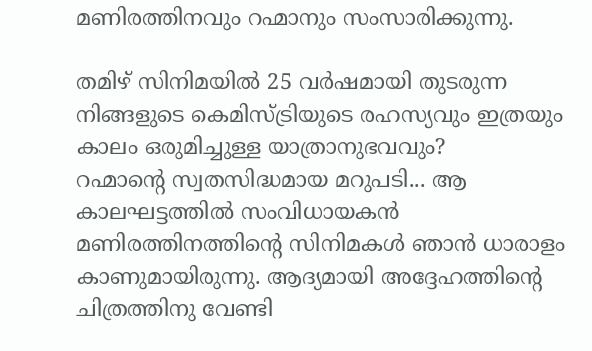മണിരത്തിനവും റഹ്മാനും സംസാരിക്കുന്നു.

തമിഴ് സിനിമയിൽ 25 വർഷമായി തുടരുന്ന നിങ്ങളുടെ കെമിസ്ട്രിയുടെ രഹസ്യവും ഇത്രയും കാലം ഒരുമിച്ചുള്ള യാത്രാനുഭവവും?
റഹ്മാന്റെ സ്വതസിദ്ധമായ മറുപടി... ആ കാലഘട്ടത്തിൽ സംവിധായകൻ മണിരത്തിനത്തിന്റെ സിനിമകൾ ഞാൻ ധാരാളം കാണുമായിരുന്നു. ആദ്യമായി അദ്ദേഹത്തിന്റെ ചിത്രത്തിനു വേണ്ടി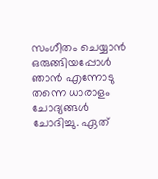സംഗീതം ചെയ്യാൻ ഒരുങ്ങിയപ്പോൾ ഞാൻ എന്നോടു തന്നെ ധാരാളം ചോദ്യങ്ങൾ ചോദിച്ചു. ഏത്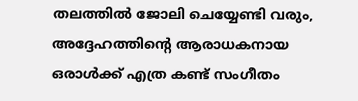തലത്തിൽ ജോലി ചെയ്യേണ്ടി വരും, അദ്ദേഹത്തിന്റെ ആരാധകനായ ഒരാൾക്ക് എത്ര കണ്ട് സംഗീതം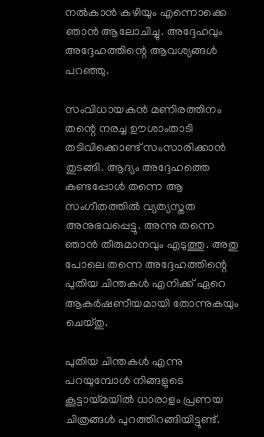നൽകാൻ കഴിയും എന്നൊക്കെ ഞാൻ ആലോചിച്ചു. അദ്ദേഹവും അദ്ദേഹത്തിന്റെ ആവശ്യങ്ങൾ പറഞ്ഞു.

സംവിധായകൻ മണിരത്തിനം തന്റെ നരച്ച ഊശാംതാടി തടിവിക്കൊണ്ട് സംസാരിക്കാൻ തുടങ്ങി. ആദ്യം അദ്ദേഹത്തെ കണ്ടപ്പോൾ തന്നെ ആ സംഗീതത്തിൽ വ്യത്യസ്തത അനുഭവപ്പെട്ടു. അന്നു തന്നെ ഞാൻ തീരുമാനവും എടുത്തു. അതു പോലെ തന്നെ അദ്ദേഹത്തിന്റെ പുതിയ ചിന്തകൾ എനിക്ക് ഏറെ ആകർഷണീയമായി തോന്നുകയും ചെയ്തു.

പുതിയ ചിന്തകൾ എന്നു പറയുമ്പോൾ നിങ്ങളുടെ കൂട്ടായ്മയിൽ ധാരാളം പ്രണയ ചിത്രങ്ങൾ പുറത്തിറങ്ങിയിട്ടുണ്ട്.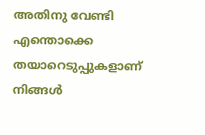അതിനു വേണ്ടി എന്തൊക്കെ തയാറെടുപ്പുകളാണ് നിങ്ങൾ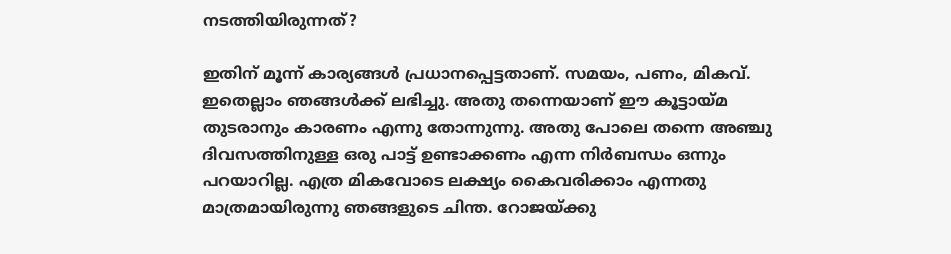നടത്തിയിരുന്നത്?

ഇതിന് മൂന്ന് കാര്യങ്ങൾ പ്രധാനപ്പെട്ടതാണ്. സമയം, പണം, മികവ്. ഇതെല്ലാം ഞങ്ങൾക്ക് ലഭിച്ചു. അതു തന്നെയാണ് ഈ കൂട്ടായ്മ തുടരാനും കാരണം എന്നു തോന്നുന്നു. അതു പോലെ തന്നെ അഞ്ചു ദിവസത്തിനുള്ള ഒരു പാട്ട് ഉണ്ടാക്കണം എന്ന നിർബന്ധം ഒന്നും പറയാറില്ല. എത്ര മികവോടെ ലക്ഷ്യം കൈവരിക്കാം എന്നതു മാത്രമായിരുന്നു ഞങ്ങളുടെ ചിന്ത. റോജയ്ക്കു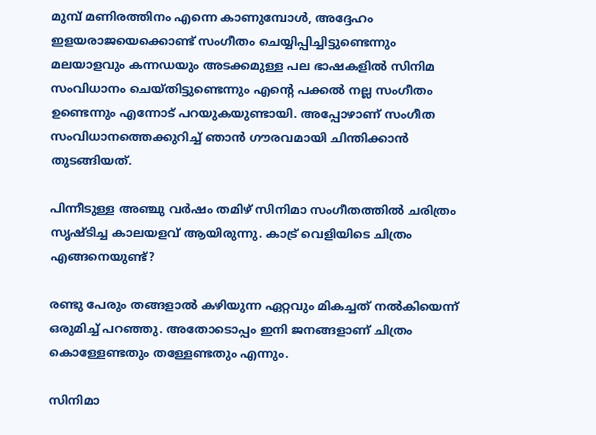മുമ്പ് മണിരത്തിനം എന്നെ കാണുമ്പോൾ, അദ്ദേഹം ഇളയരാജയെക്കൊണ്ട് സംഗീതം ചെയ്യിപ്പിച്ചിട്ടുണ്ടെന്നും മലയാളവും കന്നഡയും അടക്കമുള്ള പല ഭാഷകളിൽ സിനിമ സംവിധാനം ചെയ്തിട്ടുണ്ടെന്നും എന്റെ പക്കൽ നല്ല സംഗീതം ഉണ്ടെന്നും എന്നോട് പറയുകയുണ്ടായി. അപ്പോഴാണ് സംഗീത സംവിധാനത്തെക്കുറിച്ച് ഞാൻ ഗൗരവമായി ചിന്തിക്കാൻ തുടങ്ങിയത്.

പിന്നീടുള്ള അഞ്ചു വർഷം തമിഴ് സിനിമാ സംഗീതത്തിൽ ചരിത്രം സൃഷ്ടിച്ച കാലയളവ് ആയിരുന്നു. കാട്ര് വെളിയിടെ ചിത്രം എങ്ങനെയുണ്ട്?

രണ്ടു പേരും തങ്ങളാൽ കഴിയുന്ന ഏറ്റവും മികച്ചത് നൽകിയെന്ന് ഒരുമിച്ച് പറഞ്ഞു. അതോടൊപ്പം ഇനി ജനങ്ങളാണ് ചിത്രം കൊള്ളേണ്ടതും തള്ളേണ്ടതും എന്നും.

സിനിമാ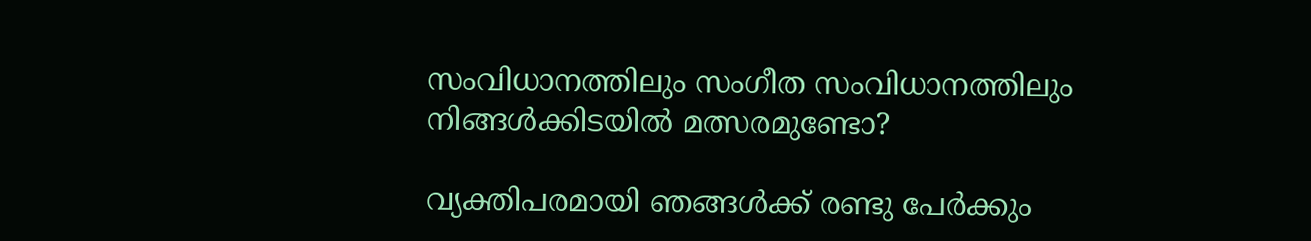സംവിധാനത്തിലും സംഗീത സംവിധാനത്തിലും നിങ്ങൾക്കിടയിൽ മത്സരമുണ്ടോ?

വ്യക്തിപരമായി ഞങ്ങൾക്ക് രണ്ടു പേർക്കും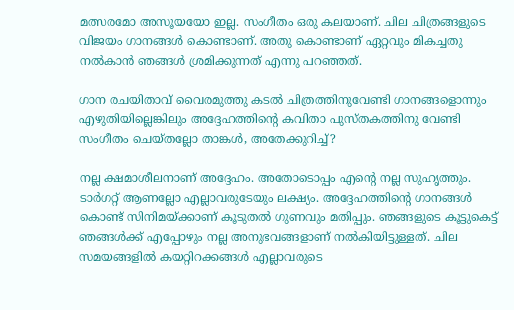മത്സരമോ അസൂയയോ ഇല്ല. സംഗീതം ഒരു കലയാണ്. ചില ചിത്രങ്ങളുടെ വിജയം ഗാനങ്ങൾ കൊണ്ടാണ്. അതു കൊണ്ടാണ് ഏറ്റവും മികച്ചതു നൽകാൻ ഞങ്ങൾ ശ്രമിക്കുന്നത് എന്നു പറഞ്ഞത്.

ഗാന രചയിതാവ് വൈരമുത്തു കടൽ ചിത്രത്തിനുവേണ്ടി ഗാനങ്ങളൊന്നും എഴുതിയില്ലെങ്കിലും അദ്ദേഹത്തിന്റെ കവിതാ പുസ്തകത്തിനു വേണ്ടി സംഗീതം ചെയ്തല്ലോ താങ്കൾ, അതേക്കുറിച്ച്?

നല്ല ക്ഷമാശീലനാണ് അദ്ദേഹം. അതോടൊപ്പം എന്റെ നല്ല സുഹൃത്തും. ടാർഗറ്റ് ആണല്ലോ എല്ലാവരുടേയും ലക്ഷ്യം. അദ്ദേഹത്തിന്റെ ഗാനങ്ങൾ കൊണ്ട് സിനിമയ്ക്കാണ് കൂടുതൽ ഗുണവും മതിപ്പും. ഞങ്ങളുടെ കൂട്ടുകെട്ട് ഞങ്ങൾക്ക് എപ്പോഴും നല്ല അനുഭവങ്ങളാണ് നൽകിയിട്ടുള്ളത്. ചില സമയങ്ങളിൽ കയറ്റിറക്കങ്ങൾ എല്ലാവരുടെ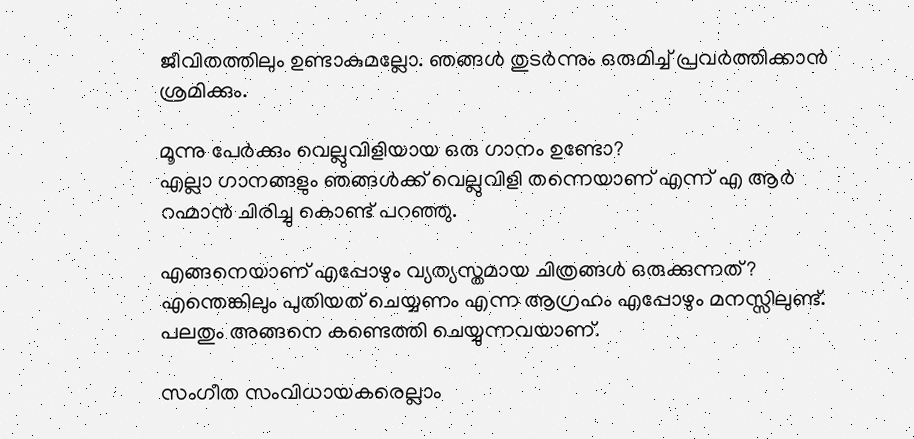ജീവിതത്തിലും ഉണ്ടാകുമല്ലോ. ഞങ്ങൾ തുടർന്നും ഒരുമിച്ച് പ്രവർത്തിക്കാൻ ശ്രമിക്കും.

മൂന്നു പേർക്കും വെല്ലുവിളിയായ ഒരു ഗാനം ഉണ്ടോ?
എല്ലാ ഗാനങ്ങളും ഞങ്ങൾക്ക് വെല്ലുവിളി തന്നെയാണ് എന്ന് എ ആർ റഹ്മാൻ ചിരിച്ചു കൊണ്ട് പറഞ്ഞു.

എങ്ങനെയാണ് എപ്പോഴും വ്യത്യസ്തമായ ചിത്രങ്ങൾ ഒരുക്കുന്നത്?
എന്തെങ്കിലും പുതിയത് ചെയ്യണം എന്ന ആഗ്രഹം എപ്പോഴും മനസ്സിലുണ്ട്. പലതും അങ്ങനെ കണ്ടെത്തി ചെയ്യുന്നവയാണ്.

സംഗീത സംവിധായകരെല്ലാം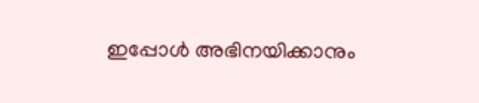ഇപ്പോൾ അഭിനയിക്കാനും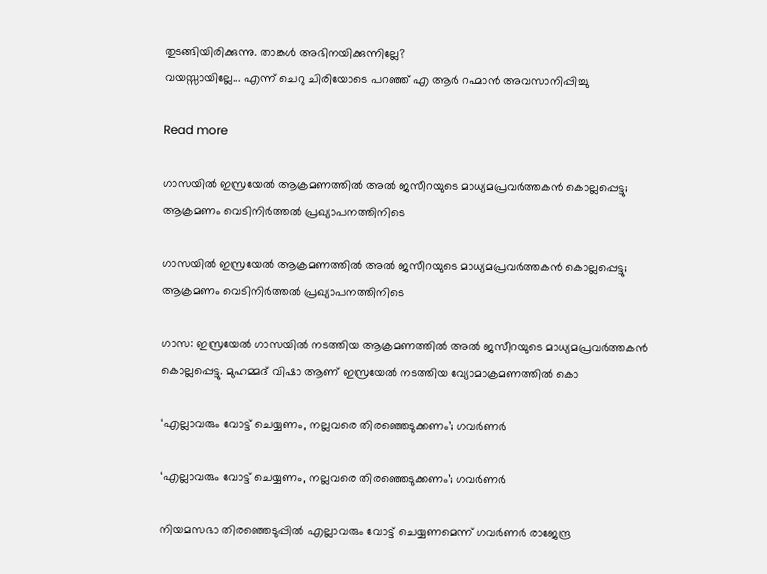തുടങ്ങിയിരിക്കുന്നു. താങ്കൾ അഭിനയിക്കുന്നില്ലേ?
വയസ്സായില്ലേ... എന്ന് ചെറു ചിരിയോടെ പറഞ്ഞ് എ ആർ റഹ്മാൻ അവസാനിപ്പിച്ചു

Read more

ഗാസയിൽ ഇസ്രയേൽ ആക്രമണത്തിൽ അൽ ജസീറയുടെ മാധ്യമപ്രവർത്തകൻ കൊല്ലപ്പെട്ടു; ആക്രമണം വെടിനിർത്തൽ പ്രഖ്യാപനത്തിനിടെ

ഗാസയിൽ ഇസ്രയേൽ ആക്രമണത്തിൽ അൽ ജസീറയുടെ മാധ്യമപ്രവർത്തകൻ കൊല്ലപ്പെട്ടു; ആക്രമണം വെടിനിർത്തൽ പ്രഖ്യാപനത്തിനിടെ

ഗാസ: ഇസ്രയേൽ ഗാസയിൽ നടത്തിയ ആക്രമണത്തിൽ അൽ ജസീറയുടെ മാധ്യമപ്രവർത്തകൻ കൊല്ലപ്പെട്ടു. മുഹമ്മദ് വിഷാ ആണ് ഇസ്രയേൽ നടത്തിയ വ്യോമാക്രമണത്തിൽ കൊ

‘എല്ലാവരും വോട്ട് ചെയ്യണം, നല്ലവരെ തിരഞ്ഞെടുക്കണം’; ഗവർണർ

‘എല്ലാവരും വോട്ട് ചെയ്യണം, നല്ലവരെ തിരഞ്ഞെടുക്കണം’; ഗവർണർ

നിയമസഭാ തിരഞ്ഞെടുപ്പിൽ എല്ലാവരും വോട്ട് ചെയ്യണമെന്ന് ഗവർണർ രാജേന്ദ്ര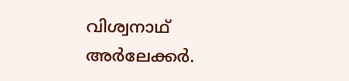വിശ്വനാഥ് അർലേക്കർ.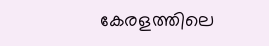കേരളത്തിലെ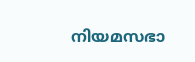നിയമസഭാ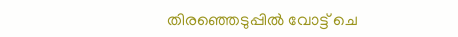തിരഞ്ഞെടുപ്പിൽ വോട്ട് ചെ